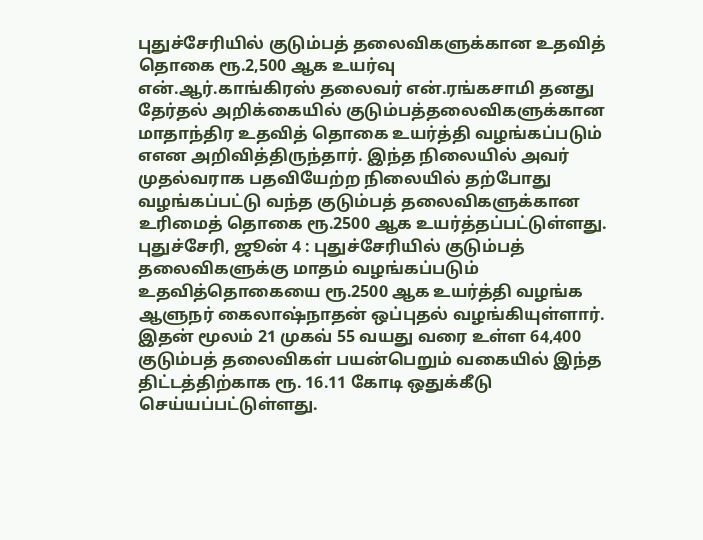புதுச்சேரியில் குடும்பத் தலைவிகளுக்கான உதவித் தொகை ரூ.2,500 ஆக உயர்வு
என்.ஆர்.காங்கிரஸ் தலைவர் என்.ரங்கசாமி தனது தேர்தல் அறிக்கையில் குடும்பத்தலைவிகளுக்கான மாதாந்திர உதவித் தொகை உயர்த்தி வழங்கப்படும் எஎன அறிவித்திருந்தார். இந்த நிலையில் அவர் முதல்வராக பதவியேற்ற நிலையில் தற்போது வழங்கப்பட்டு வந்த குடும்பத் தலைவிகளுக்கான உரிமைத் தொகை ரூ.2500 ஆக உயர்த்தப்பட்டுள்ளது.
புதுச்சேரி, ஜூன் 4 : புதுச்சேரியில் குடும்பத் தலைவிகளுக்கு மாதம் வழங்கப்படும் உதவித்தொகையை ரூ.2500 ஆக உயர்த்தி வழங்க ஆளுநர் கைலாஷ்நாதன் ஒப்புதல் வழங்கியுள்ளார். இதன் மூலம் 21 முகவ் 55 வயது வரை உள்ள 64,400 குடும்பத் தலைவிகள் பயன்பெறும் வகையில் இந்த திட்டத்திற்காக ரூ. 16.11 கோடி ஒதுக்கீடு செய்யப்பட்டுள்ளது.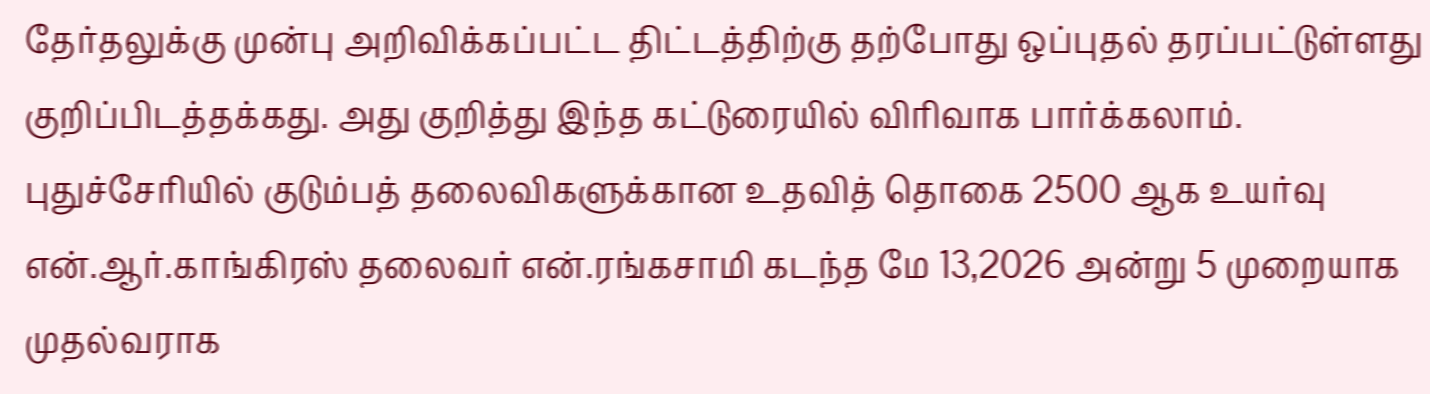தேர்தலுக்கு முன்பு அறிவிக்கப்பட்ட திட்டத்திற்கு தற்போது ஒப்புதல் தரப்பட்டுள்ளது குறிப்பிடத்தக்கது. அது குறித்து இந்த கட்டுரையில் விரிவாக பார்க்கலாம்.
புதுச்சேரியில் குடும்பத் தலைவிகளுக்கான உதவித் தொகை 2500 ஆக உயர்வு
என்.ஆர்.காங்கிரஸ் தலைவர் என்.ரங்கசாமி கடந்த மே 13,2026 அன்று 5 முறையாக முதல்வராக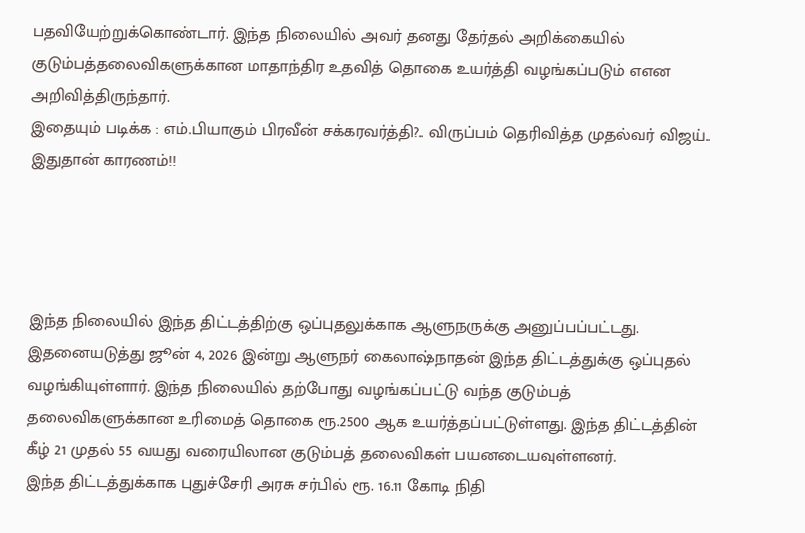பதவியேற்றுக்கொண்டார். இந்த நிலையில் அவர் தனது தேர்தல் அறிக்கையில் குடும்பத்தலைவிகளுக்கான மாதாந்திர உதவித் தொகை உயர்த்தி வழங்கப்படும் எஎன அறிவித்திருந்தார்.
இதையும் படிக்க : எம்.பியாகும் பிரவீன் சக்கரவர்த்தி?.. விருப்பம் தெரிவித்த முதல்வர் விஜய்.. இதுதான் காரணம்!!




இந்த நிலையில் இந்த திட்டத்திற்கு ஒப்புதலுக்காக ஆளுநருக்கு அனுப்பப்பட்டது. இதனையடுத்து ஜூன் 4, 2026 இன்று ஆளுநர் கைலாஷ்நாதன் இந்த திட்டத்துக்கு ஒப்புதல் வழங்கியுள்ளார். இந்த நிலையில் தற்போது வழங்கப்பட்டு வந்த குடும்பத் தலைவிகளுக்கான உரிமைத் தொகை ரூ.2500 ஆக உயர்த்தப்பட்டுள்ளது. இந்த திட்டத்தின் கீழ் 21 முதல் 55 வயது வரையிலான குடும்பத் தலைவிகள் பயனடையவுள்ளனர்.
இந்த திட்டத்துக்காக புதுச்சேரி அரசு சர்பில் ரூ. 16.11 கோடி நிதி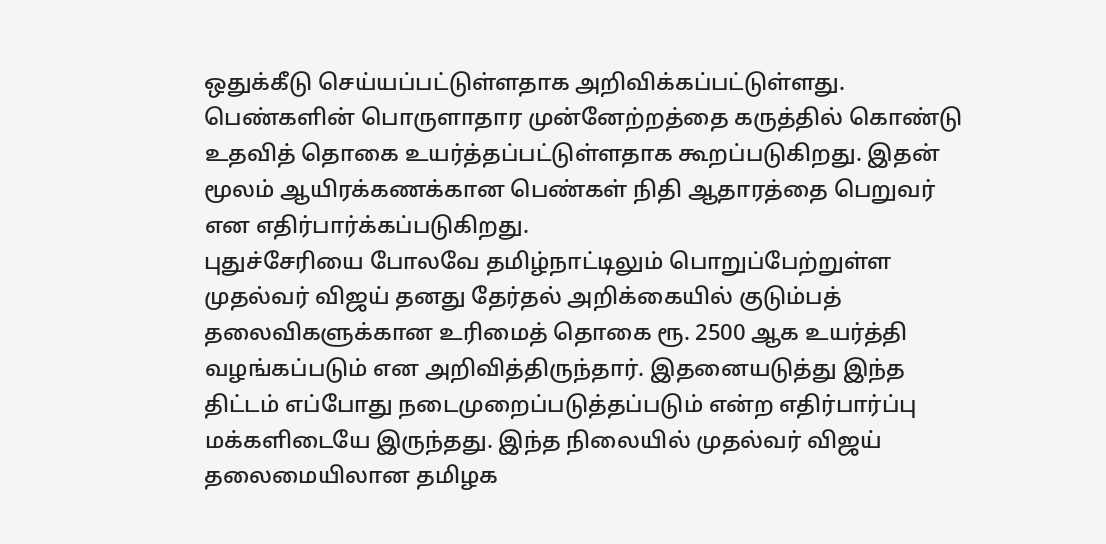ஒதுக்கீடு செய்யப்பட்டுள்ளதாக அறிவிக்கப்பட்டுள்ளது. பெண்களின் பொருளாதார முன்னேற்றத்தை கருத்தில் கொண்டு உதவித் தொகை உயர்த்தப்பட்டுள்ளதாக கூறப்படுகிறது. இதன் மூலம் ஆயிரக்கணக்கான பெண்கள் நிதி ஆதாரத்தை பெறுவர் என எதிர்பார்க்கப்படுகிறது.
புதுச்சேரியை போலவே தமிழ்நாட்டிலும் பொறுப்பேற்றுள்ள முதல்வர் விஜய் தனது தேர்தல் அறிக்கையில் குடும்பத் தலைவிகளுக்கான உரிமைத் தொகை ரூ. 2500 ஆக உயர்த்தி வழங்கப்படும் என அறிவித்திருந்தார். இதனையடுத்து இந்த திட்டம் எப்போது நடைமுறைப்படுத்தப்படும் என்ற எதிர்பார்ப்பு மக்களிடையே இருந்தது. இந்த நிலையில் முதல்வர் விஜய் தலைமையிலான தமிழக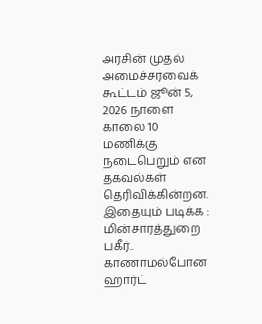அரசின் முதல் அமைச்சரவைக் கூட்டம் ஜூன் 5, 2026 நாளை காலை 10 மணிக்கு நடைபெறும் என தகவல்கள் தெரிவிக்கின்றன.
இதையும் படிக்க : மின்சாரத்துறை பகீர்.. காணாமல்போன ஹார்ட்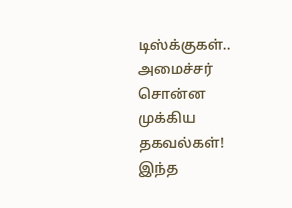டிஸ்க்குகள்.. அமைச்சர் சொன்ன முக்கிய தகவல்கள்!
இந்த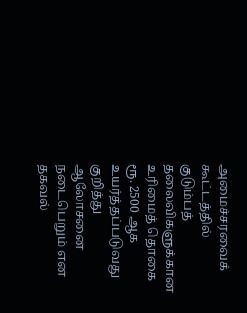அமைச்சரவைக் கூட்டத்தில் குடும்பத் தலைவிகளுக்கான உரிமைத் தொகை ரூ. 2500 ஆக உயர்த்தப்படுவது குறித்து ஆலோசனை நடைபெறும் என தகவல்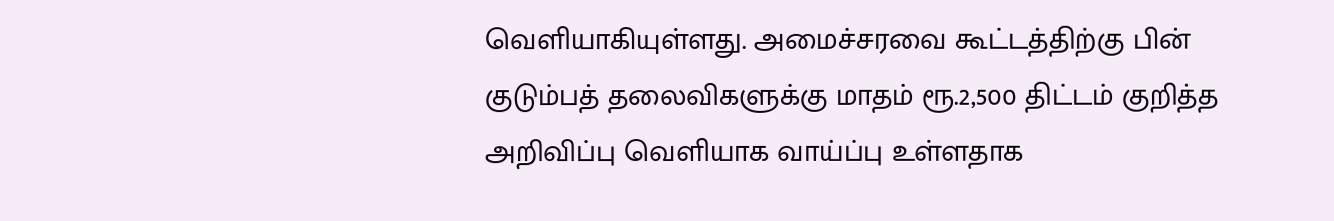வெளியாகியுள்ளது. அமைச்சரவை கூட்டத்திற்கு பின் குடும்பத் தலைவிகளுக்கு மாதம் ரூ.2,500 திட்டம் குறித்த அறிவிப்பு வெளியாக வாய்ப்பு உள்ளதாக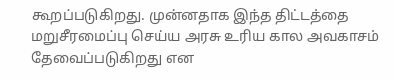கூறப்படுகிறது. முன்னதாக இந்த திட்டத்தை மறுசீரமைப்பு செய்ய அரசு உரிய கால அவகாசம் தேவைப்படுகிறது என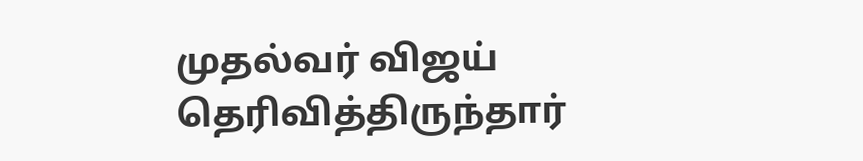முதல்வர் விஜய் தெரிவித்திருந்தார்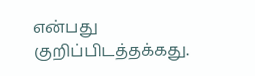என்பது குறிப்பிடத்தக்கது.